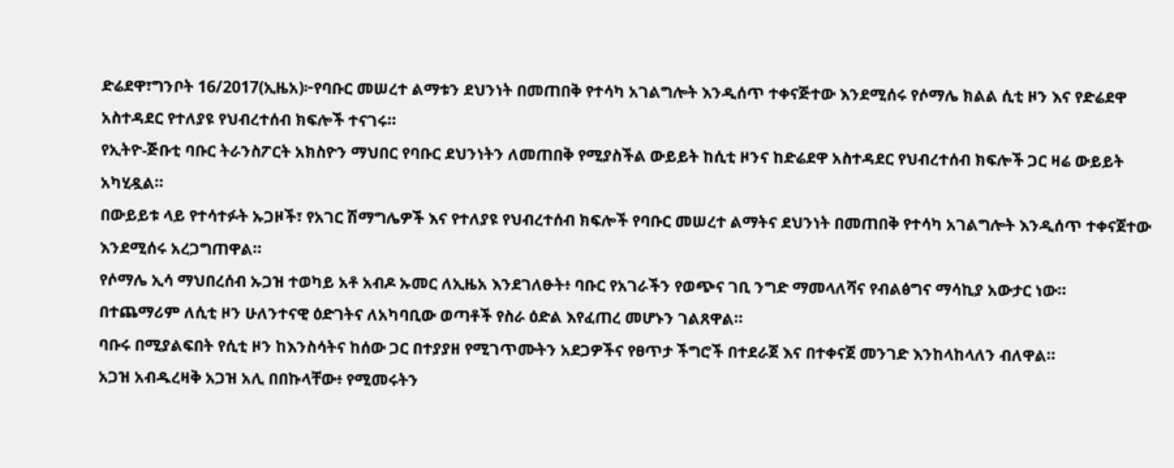ድሬደዋ፣ግንቦት 16/2017(ኢዜአ)፦የባቡር መሠረተ ልማቱን ደህንነት በመጠበቅ የተሳካ አገልግሎት እንዲሰጥ ተቀናጅተው እንደሚሰሩ የሶማሌ ክልል ሲቲ ዞን እና የድሬደዋ አስተዳደር የተለያዩ የህብረተሰብ ክፍሎች ተናገሩ።
የኢትዮ-ጅቡቲ ባቡር ትራንስፖርት አክስዮን ማህበር የባቡር ደህንነትን ለመጠበቅ የሚያስችል ውይይት ከሲቲ ዞንና ከድሬደዋ አስተዳደር የህብረተሰብ ክፍሎች ጋር ዛሬ ውይይት አካሂዷል።
በውይይቱ ላይ የተሳተፉት ኡጋዞች፣ የአገር ሽማግሌዎች እና የተለያዩ የህብረተሰብ ክፍሎች የባቡር መሠረተ ልማትና ደህንነት በመጠበቅ የተሳካ አገልግሎት እንዲሰጥ ተቀናጀተው እንደሚሰሩ አረጋግጠዋል።
የሶማሌ ኢሳ ማህበረሰብ ኡጋዝ ተወካይ አቶ አብዶ ኡመር ለኢዜአ እንደገለፁት፥ ባቡር የአገራችን የወጭና ገቢ ንግድ ማመላለሻና የብልፅግና ማሳኪያ አውታር ነው።
በተጨማሪም ለሲቲ ዞን ሁለንተናዊ ዕድገትና ለአካባቢው ወጣቶች የስራ ዕድል እየፈጠረ መሆኑን ገልጸዋል።
ባቡሩ በሚያልፍበት የሲቲ ዞን ከእንስሳትና ከሰው ጋር በተያያዘ የሚገጥሙትን አደጋዎችና የፀጥታ ችግሮች በተደራጀ እና በተቀናጀ መንገድ እንከላከላለን ብለዋል።
አጋዝ አብዱረዛቅ አጋዝ አሊ በበኩላቸው፥ የሚመሩትን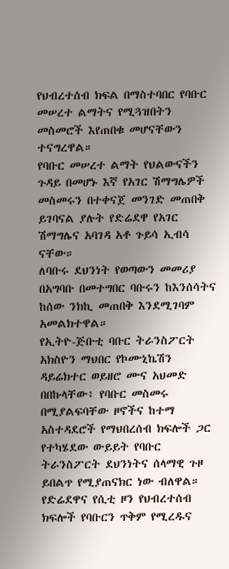የህብረተሰብ ክፍል በማስተባበር የባቡር መሠረተ ልማትና የሚጓዝበትን መስመሮች እየጠበቁ መሆናቸውን ተናግረዋል።
የባቡር መሠረተ ልማት የህልውናችን ጉዳይ በመሆኑ እኛ የአገር ሽማግሌዎች መስመሩን በተቀናጀ መንገድ መጠበቅ ይገባናል ያሉት የድሬደዋ የአገር ሽማግሌና አባገዳ አቶ ጉይሳ ኢብሳ ናቸው።
ለባቡሩ ደህንነት የወጣውን መመሪያ በአግባቡ በመተግበር ባቡሩን ከእንሰሳትና ከሰው ንክኪ መጠበቅ እንደሚገባም አመልክተዋል።
የኢትዮ-ጅቡቲ ባቡር ትራንስፖርት አክስዮን ማህበር የኮሙኒኬሽን ዳይሬክተር ወይዘሮ ሙና አህመድ በበኩላቸው፥ የባቡር መስመሩ በሚያልፍባቸው ዞኖችና ከተማ አስተዳደሮች የማህበረሰብ ክፍሎች ጋር የተካሄደው ውይይት የባቡር ትራንስፖርት ደህንነትና ሰላማዊ ጉዞ ይበልጥ የሚያጠናክር ነው ብለዋል።
የድሬደዋና የሲቲ ዞን የህብረተሰብ ክፍሎች የባቡርን ጥቅም የሚረዱና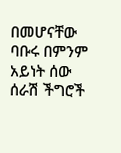በመሆናቸው ባቡሩ በምንም አይነት ሰው ሰራሽ ችግሮች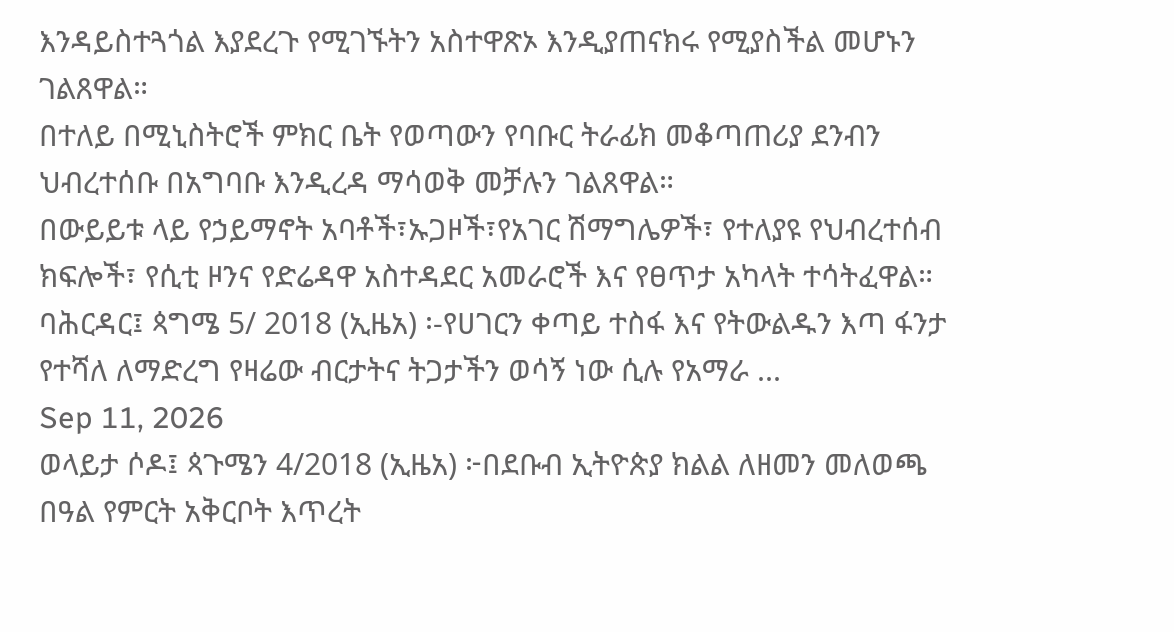እንዳይስተጓጎል እያደረጉ የሚገኙትን አስተዋጽኦ እንዲያጠናክሩ የሚያስችል መሆኑን ገልጸዋል።
በተለይ በሚኒስትሮች ምክር ቤት የወጣውን የባቡር ትራፊክ መቆጣጠሪያ ደንብን ህብረተሰቡ በአግባቡ እንዲረዳ ማሳወቅ መቻሉን ገልጸዋል።
በውይይቱ ላይ የኃይማኖት አባቶች፣ኡጋዞች፣የአገር ሽማግሌዎች፣ የተለያዩ የህብረተሰብ ክፍሎች፣ የሲቲ ዞንና የድሬዳዋ አስተዳደር አመራሮች እና የፀጥታ አካላት ተሳትፈዋል።
ባሕርዳር፤ ጳግሜ 5/ 2018 (ኢዜአ) ፡-የሀገርን ቀጣይ ተስፋ እና የትውልዱን እጣ ፋንታ የተሻለ ለማድረግ የዛሬው ብርታትና ትጋታችን ወሳኝ ነው ሲሉ የአማራ ...
Sep 11, 2026
ወላይታ ሶዶ፤ ጳጉሜን 4/2018 (ኢዜአ) ፦በደቡብ ኢትዮጵያ ክልል ለዘመን መለወጫ በዓል የምርት አቅርቦት እጥረት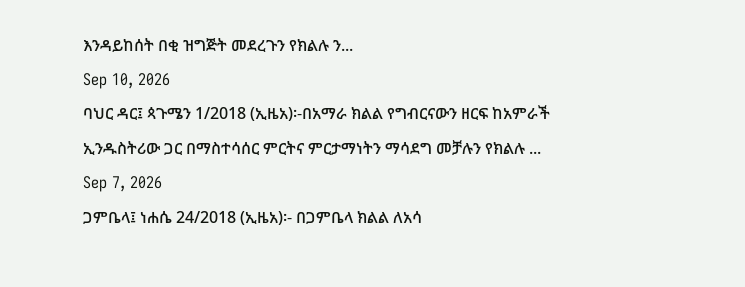እንዳይከሰት በቂ ዝግጅት መደረጉን የክልሉ ን...
Sep 10, 2026
ባህር ዳር፤ ጳጉሜን 1/2018 (ኢዜአ)፡-በአማራ ክልል የግብርናውን ዘርፍ ከአምራች ኢንዱስትሪው ጋር በማስተሳሰር ምርትና ምርታማነትን ማሳደግ መቻሉን የክልሉ ...
Sep 7, 2026
ጋምቤላ፤ ነሐሴ 24/2018 (ኢዜአ)፡- በጋምቤላ ክልል ለአሳ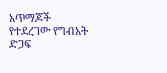አጥማጆች የተደረገው የግብአት ድጋፍ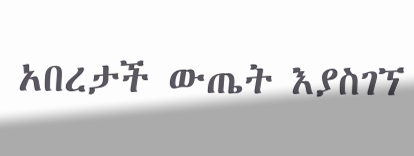አበረታች ውጤት እያስገኘ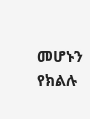መሆኑን የክልሉ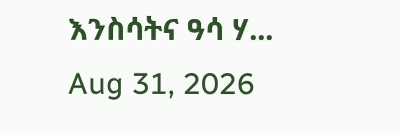እንስሳትና ዓሳ ሃ...
Aug 31, 2026